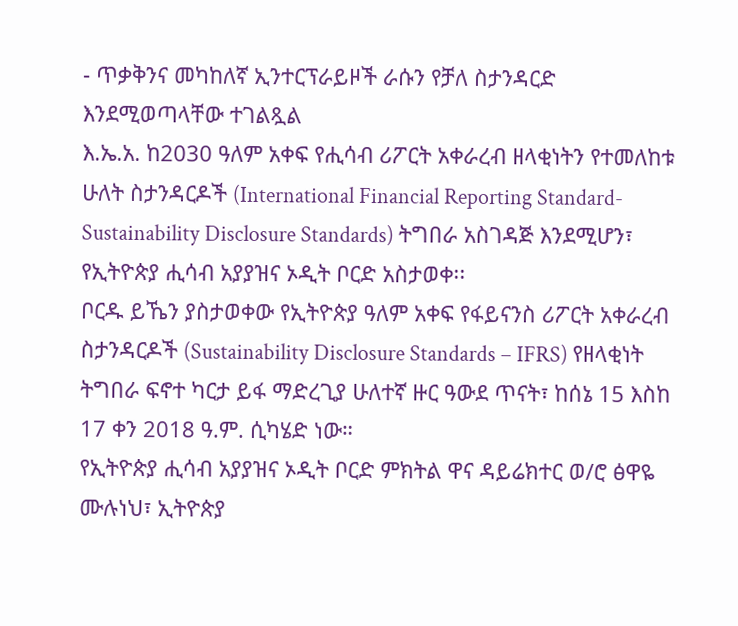- ጥቃቅንና መካከለኛ ኢንተርፕራይዞች ራሱን የቻለ ስታንዳርድ እንደሚወጣላቸው ተገልጿል
እ.ኤ.አ. ከ2030 ዓለም አቀፍ የሒሳብ ሪፖርት አቀራረብ ዘላቂነትን የተመለከቱ ሁለት ስታንዳርዶች (International Financial Reporting Standard-Sustainability Disclosure Standards) ትግበራ አስገዳጅ እንደሚሆን፣ የኢትዮጵያ ሒሳብ አያያዝና ኦዲት ቦርድ አስታወቀ፡፡
ቦርዱ ይኼን ያስታወቀው የኢትዮጵያ ዓለም አቀፍ የፋይናንስ ሪፖርት አቀራረብ ስታንዳርዶች (Sustainability Disclosure Standards – IFRS) የዘላቂነት ትግበራ ፍኖተ ካርታ ይፋ ማድረጊያ ሁለተኛ ዙር ዓውደ ጥናት፣ ከሰኔ 15 እስከ 17 ቀን 2018 ዓ.ም. ሲካሄድ ነው።
የኢትዮጵያ ሒሳብ አያያዝና ኦዲት ቦርድ ምክትል ዋና ዳይሬክተር ወ/ሮ ፅዋዬ ሙሉነህ፣ ኢትዮጵያ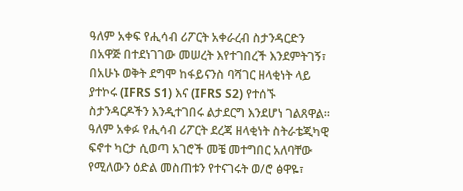ዓለም አቀፍ የሒሳብ ሪፖርት አቀራረብ ስታንዳርድን በአዋጅ በተደነገገው መሠረት እየተገበረች እንደምትገኝ፣ በአሁኑ ወቅት ደግሞ ከፋይናንስ ባሻገር ዘላቂነት ላይ ያተኮሩ (IFRS S1) እና (IFRS S2) የተሰኙ ስታንዳርዶችን እንዲተገበሩ ልታደርግ እንደሆነ ገልጸዋል።
ዓለም አቀፉ የሒሳብ ሪፖርት ደረጃ ዘላቂነት ስትራቴጂካዊ ፍኖተ ካርታ ሲወጣ አገሮች መቼ መተግበር አለባቸው የሚለውን ዕድል መስጠቱን የተናገሩት ወ/ሮ ፅዋዬ፣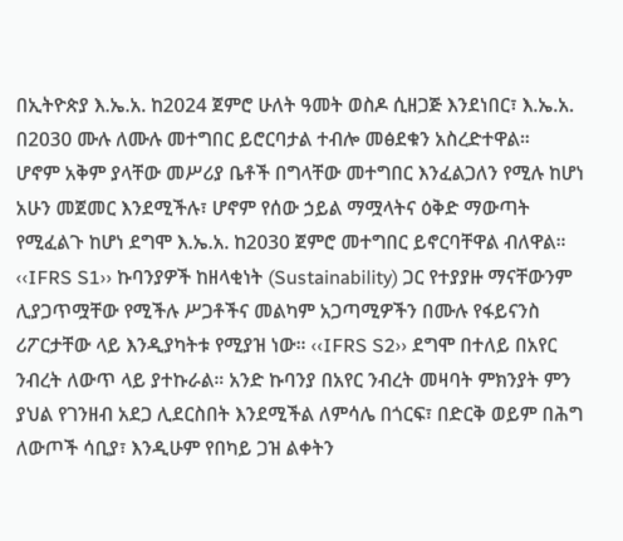በኢትዮጵያ እ.ኤ.አ. ከ2024 ጀምሮ ሁለት ዓመት ወስዶ ሲዘጋጅ እንደነበር፣ እ.ኤ.አ. በ2030 ሙሉ ለሙሉ መተግበር ይሮርባታል ተብሎ መፅደቁን አስረድተዋል።
ሆኖም አቅም ያላቸው መሥሪያ ቤቶች በግላቸው መተግበር እንፈልጋለን የሚሉ ከሆነ አሁን መጀመር እንደሚችሉ፣ ሆኖም የሰው ኃይል ማሟላትና ዕቅድ ማውጣት የሚፈልጉ ከሆነ ደግሞ እ.ኤ.አ. ከ2030 ጀምሮ መተግበር ይኖርባቸዋል ብለዋል።
‹‹IFRS S1›› ኩባንያዎች ከዘላቂነት (Sustainability) ጋር የተያያዙ ማናቸውንም ሊያጋጥሟቸው የሚችሉ ሥጋቶችና መልካም አጋጣሚዎችን በሙሉ የፋይናንስ ሪፖርታቸው ላይ እንዲያካትቱ የሚያዝ ነው። ‹‹IFRS S2›› ደግሞ በተለይ በአየር ንብረት ለውጥ ላይ ያተኩራል። አንድ ኩባንያ በአየር ንብረት መዛባት ምክንያት ምን ያህል የገንዘብ አደጋ ሊደርስበት እንደሚችል ለምሳሌ በጎርፍ፣ በድርቅ ወይም በሕግ ለውጦች ሳቢያ፣ እንዲሁም የበካይ ጋዝ ልቀትን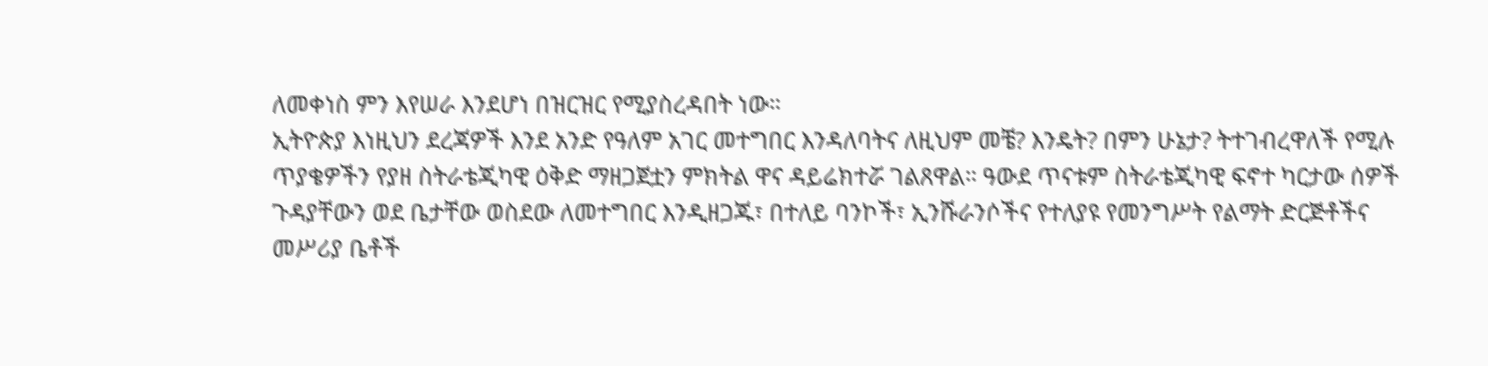ለመቀነስ ምን እየሠራ እንደሆነ በዝርዝር የሚያስረዳበት ነው።
ኢትዮጵያ እነዚህን ደረጃዎች እንደ አንድ የዓለም አገር መተግበር እንዳለባትና ለዚህም መቼ? እንዴት? በምን ሁኔታ? ትተገብረዋለች የሚሉ ጥያቄዎችን የያዘ ስትራቴጂካዊ ዕቅድ ማዘጋጀቷን ምክትል ዋና ዳይሬክተሯ ገልጸዋል። ዓውደ ጥናቱም ስትራቴጂካዊ ፍኖተ ካርታው ሰዎች ጉዳያቸውን ወደ ቤታቸው ወስደው ለመተግበር እንዲዘጋጁ፣ በተለይ ባንኮች፣ ኢንሹራንሶችና የተለያዩ የመንግሥት የልማት ድርጅቶችና መሥሪያ ቤቶች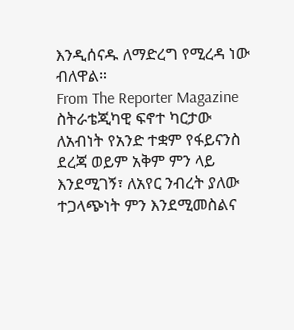እንዲሰናዱ ለማድረግ የሚረዳ ነው ብለዋል።
From The Reporter Magazine
ስትራቴጂካዊ ፍኖተ ካርታው ለአብነት የአንድ ተቋም የፋይናንስ ደረጃ ወይም አቅም ምን ላይ እንደሚገኝ፣ ለአየር ንብረት ያለው ተጋላጭነት ምን እንደሚመስልና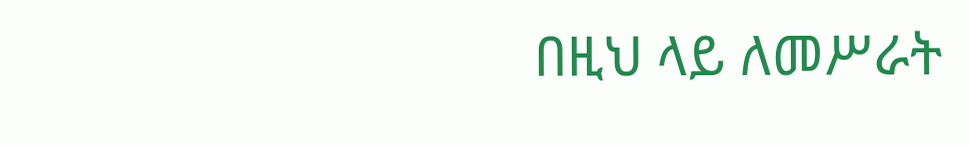በዚህ ላይ ለመሥራት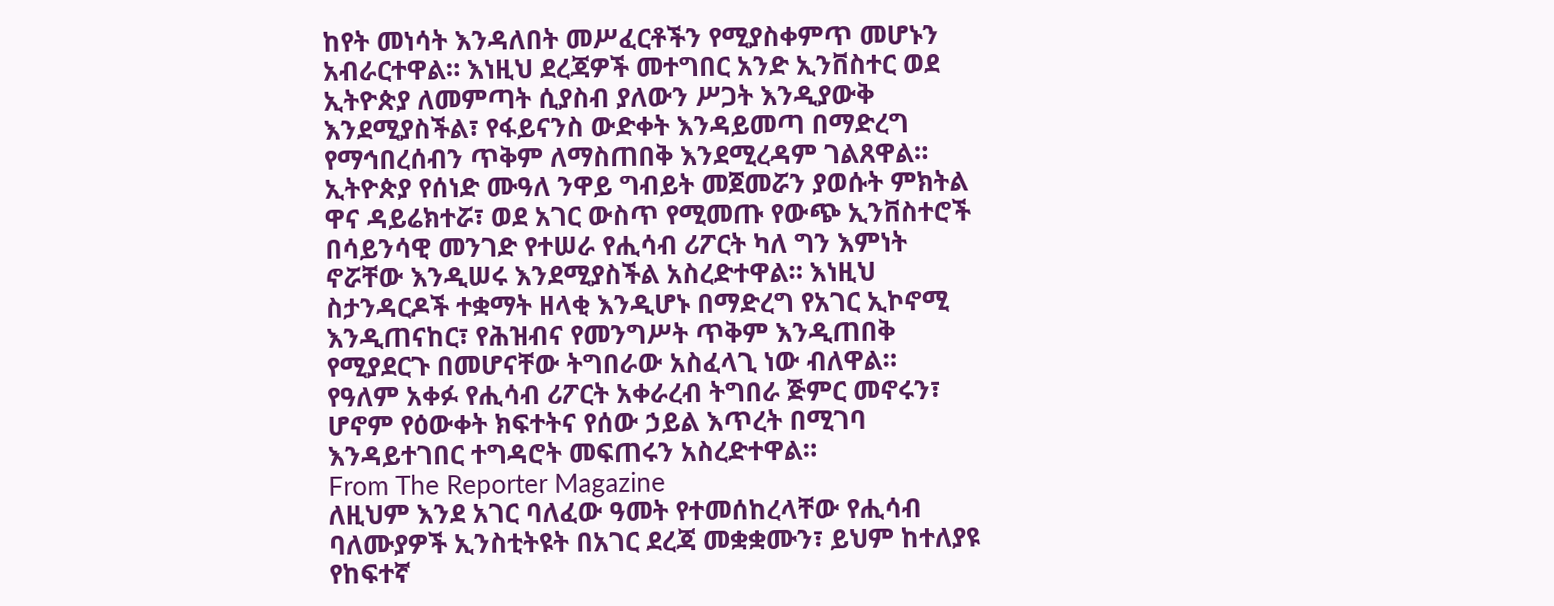ከየት መነሳት እንዳለበት መሥፈርቶችን የሚያስቀምጥ መሆኑን አብራርተዋል። እነዚህ ደረጃዎች መተግበር አንድ ኢንቨስተር ወደ ኢትዮጵያ ለመምጣት ሲያስብ ያለውን ሥጋት እንዲያውቅ እንደሚያስችል፣ የፋይናንስ ውድቀት እንዳይመጣ በማድረግ የማኅበረሰብን ጥቅም ለማስጠበቅ እንደሚረዳም ገልጸዋል።
ኢትዮጵያ የሰነድ ሙዓለ ንዋይ ግብይት መጀመሯን ያወሱት ምክትል ዋና ዳይሬክተሯ፣ ወደ አገር ውስጥ የሚመጡ የውጭ ኢንቨስተሮች በሳይንሳዊ መንገድ የተሠራ የሒሳብ ሪፖርት ካለ ግን እምነት ኖሯቸው እንዲሠሩ እንደሚያስችል አስረድተዋል። እነዚህ ስታንዳርዶች ተቋማት ዘላቂ እንዲሆኑ በማድረግ የአገር ኢኮኖሚ እንዲጠናከር፣ የሕዝብና የመንግሥት ጥቅም እንዲጠበቅ የሚያደርጉ በመሆናቸው ትግበራው አስፈላጊ ነው ብለዋል።
የዓለም አቀፉ የሒሳብ ሪፖርት አቀራረብ ትግበራ ጅምር መኖሩን፣ ሆኖም የዕውቀት ክፍተትና የሰው ኃይል እጥረት በሚገባ እንዳይተገበር ተግዳሮት መፍጠሩን አስረድተዋል።
From The Reporter Magazine
ለዚህም እንደ አገር ባለፈው ዓመት የተመሰከረላቸው የሒሳብ ባለሙያዎች ኢንስቲትዩት በአገር ደረጃ መቋቋሙን፣ ይህም ከተለያዩ የከፍተኛ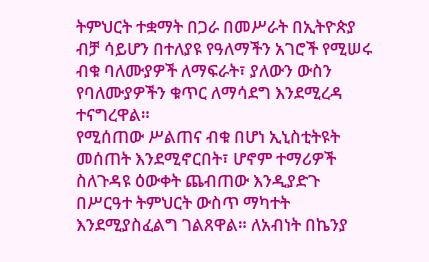ትምህርት ተቋማት በጋራ በመሥራት በኢትዮጵያ ብቻ ሳይሆን በተለያዩ የዓለማችን አገሮች የሚሠሩ ብቁ ባለሙያዎች ለማፍራት፣ ያለውን ውስን የባለሙያዎችን ቁጥር ለማሳደግ እንደሚረዳ ተናግረዋል።
የሚሰጠው ሥልጠና ብቁ በሆነ ኢኒስቲትዩት መሰጠት እንደሚኖርበት፣ ሆኖም ተማሪዎች ስለጉዳዩ ዕውቀት ጨብጠው እንዲያድጉ በሥርዓተ ትምህርት ውስጥ ማካተት እንደሚያስፈልግ ገልጸዋል። ለአብነት በኬንያ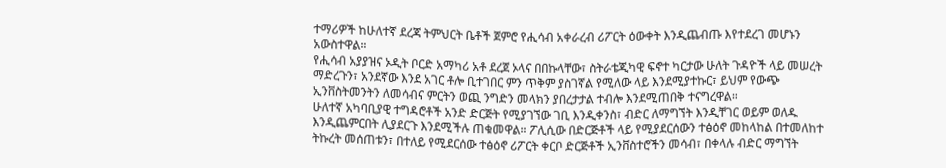ተማሪዎች ከሁለተኛ ደረጃ ትምህርት ቤቶች ጀምሮ የሒሳብ አቀራረብ ሪፖርት ዕውቀት እንዲጨብጡ እየተደረገ መሆኑን አውስተዋል።
የሒሳብ አያያዝና ኦዲት ቦርድ አማካሪ አቶ ደረጀ ኦላና በበኩላቸው፣ ስትራቴጂካዊ ፍኖተ ካርታው ሁለት ጉዳዮች ላይ መሠረት ማድረጉን፣ አንደኛው እንደ አገር ቶሎ ቢተገበር ምን ጥቅም ያስገኛል የሚለው ላይ እንደሚያተኩር፣ ይህም የውጭ ኢንቨስትመንትን ለመሳብና ምርትን ወጪ ንግድን መላክን ያበረታታል ተብሎ እንደሚጠበቅ ተናግረዋል።
ሁለተኛ አካባቢያዊ ተግዳሮቶች አንድ ድርጅት የሚያገኘው ገቢ እንዲቀንስ፣ ብድር ለማግኘት እንዲቸገር ወይም ወለዱ እንዲጨምርበት ሊያደርጉ እንደሚችሉ ጠቁመዋል። ፖሊሲው በድርጅቶች ላይ የሚያደርሰውን ተፅዕኖ መከላከል በተመለከተ ትኩረት መሰጠቱን፣ በተለይ የሚደርሰው ተፅዕኖ ሪፖርት ቀርቦ ድርጅቶች ኢንቨስተሮችን መሳብ፣ በቀላሉ ብድር ማግኘት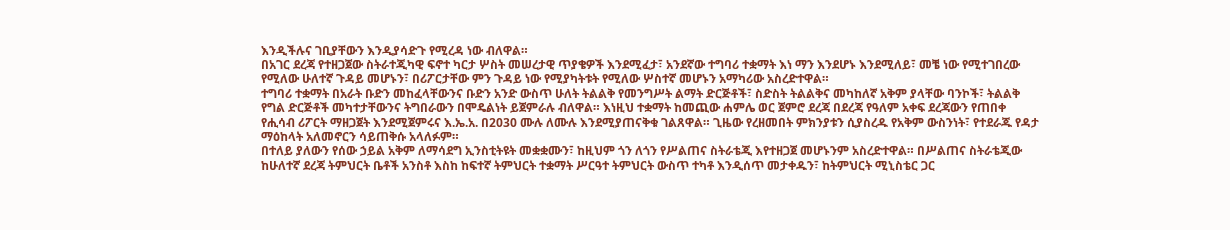እንዲችሉና ገቢያቸውን እንዲያሳድጉ የሚረዳ ነው ብለዋል።
በአገር ደረጃ የተዘጋጀው ስትራተጂካዊ ፍኖተ ካርታ ሦስት መሠረታዊ ጥያቄዎች እንደሚፈታ፣ አንደኛው ተግባሪ ተቋማት እነ ማን እንደሆኑ እንደሚለይ፣ መቼ ነው የሚተገበረው የሚለው ሁለተኛ ጉዳይ መሆኑን፣ በሪፖርታቸው ምን ጉዳይ ነው የሚያካትቱት የሚለው ሦስተኛ መሆኑን አማካሪው አስረድተዋል።
ተግባሪ ተቋማት በአራት ቡድን መከፈላቸውንና ቡድን አንድ ውስጥ ሁለት ትልልቅ የመንግሥት ልማት ድርጅቶች፣ ስድስት ትልልቅና መካከለኛ አቅም ያላቸው ባንኮች፣ ትልልቅ የግል ድርጅቶች መካተታቸውንና ትግበራውን በሞዴልነት ይጀምራሉ ብለዋል። እነዚህ ተቋማት ከመጪው ሐምሌ ወር ጀምሮ ደረጃ በደረጃ የዓለም አቀፍ ደረጃውን የጠበቀ የሒሳብ ሪፖርት ማዘጋጀት እንደሚጀምሩና እ.ኤ.አ. በ2030 ሙሉ ለሙሉ እንደሚያጠናቅቁ ገልጸዋል። ጊዜው የረዘመበት ምክንያቱን ሲያስረዱ የአቅም ውስንነት፣ የተደራጁ የዳታ ማዕከላት አለመኖርን ሳይጠቅሱ አላለፉም።
በተለይ ያለውን የሰው ኃይል አቅም ለማሳደግ ኢንስቲትዩት መቋቋሙን፣ ከዚህም ጎን ለጎን የሥልጠና ስትራቴጂ እየተዘጋጀ መሆኑንም አስረድተዋል። በሥልጠና ስትራቴጂው ከሁለተኛ ደረጃ ትምህርት ቤቶች አንስቶ እስከ ከፍተኛ ትምህርት ተቋማት ሥርዓተ ትምህርት ውስጥ ተካቶ እንዲሰጥ መታቀዱን፣ ከትምህርት ሚኒስቴር ጋር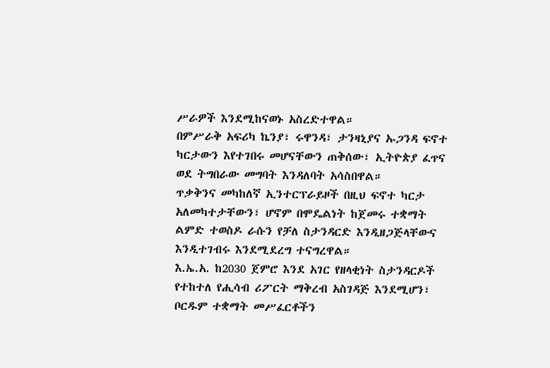ሥራዎች እንደሚከናወኑ አስረድተዋል።
በምሥራቅ አፍሪካ ኬንያ፣ ሩዋንዳ፣ ታንዛኒያና ኡጋንዳ ፍኖተ ካርታውን እየተገበሩ መሆናቸውን ጠቅሰው፣ ኢትዮጵያ ፈጥና ወደ ትግበራው መግባት እንዳለባት አሳስበዋል።
ጥቃቅንና መካከለኛ ኢንተርፕራይዞች በዚህ ፍኖተ ካርታ አለመካተታቸውን፣ ሆኖም በሞዴልነት ከጀመሩ ተቋማት ልምድ ተወስዶ ራሱን የቻለ ስታንዳርድ እንዲዘጋጅላቸውና እንዲተገብሩ እንደሚደረግ ተናግረዋል።
እ.ኤ.አ. ከ2030 ጀምሮ እንደ አገር የዘላቂነት ስታንዳርዶች የተከተለ የሒሳብ ሪፖርት ማቅረብ አስገዳጅ እንደሚሆን፣ ቦርዱም ተቋማት መሥፈርቶችን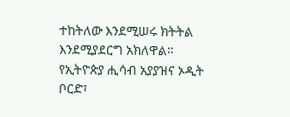ተከትለው እንደሚሠሩ ክትትል እንደሚያደርግ አክለዋል።
የኢትዮጵያ ሒሳብ አያያዝና ኦዲት ቦርድ፣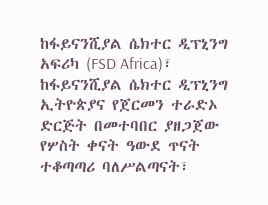ከፋይናንሺያል ሴክተር ዲፕኒንግ አፍሪካ (FSD Africa)፣ ከፋይናንሺያል ሴክተር ዲፕኒንግ ኢትዮጵያና የጀርመን ተራድኦ ድርጅት በመተባበር ያዘጋጀው የሦስት ቀናት ዓውደ ጥናት ተቆጣጣሪ ባለሥልጣናት፣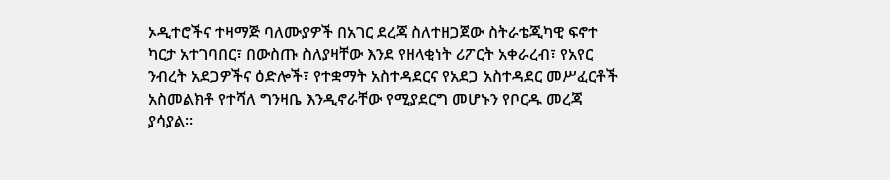ኦዲተሮችና ተዛማጅ ባለሙያዎች በአገር ደረጃ ስለተዘጋጀው ስትራቴጂካዊ ፍኖተ ካርታ አተገባበር፣ በውስጡ ስለያዛቸው እንደ የዘላቂነት ሪፖርት አቀራረብ፣ የአየር ንብረት አደጋዎችና ዕድሎች፣ የተቋማት አስተዳደርና የአደጋ አስተዳደር መሥፈርቶች አስመልክቶ የተሻለ ግንዛቤ እንዲኖራቸው የሚያደርግ መሆኑን የቦርዱ መረጃ ያሳያል።